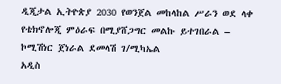ዲጂታል ኢትዮጵያ 2030 የወንጀል መከላከል ሥራን ወደ ላቀ የቴክኖሎጂ ምዕራፍ በሚያሸጋግር መልኩ ይተገበራል – ኮሚሽነር ጀነራል ደመላሽ ገ/ሚካኤል
አዲስ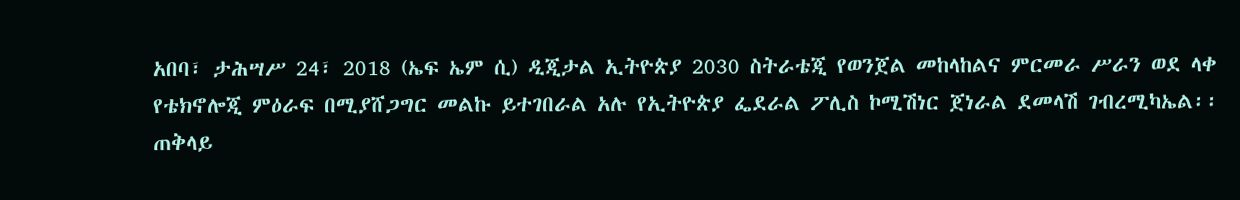አበባ፣ ታሕሣሥ 24፣ 2018 (ኤፍ ኤም ሲ) ዲጂታል ኢትዮጵያ 2030 ስትራቴጂ የወንጀል መከላከልና ምርመራ ሥራን ወደ ላቀ የቴክኖሎጂ ምዕራፍ በሚያሸጋግር መልኩ ይተገበራል አሉ የኢትዮጵያ ፌደራል ፖሊስ ኮሚሽነር ጀነራል ደመላሽ ገብረሚካኤል፡፡
ጠቅላይ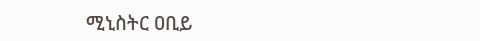ሚኒስትር ዐቢይ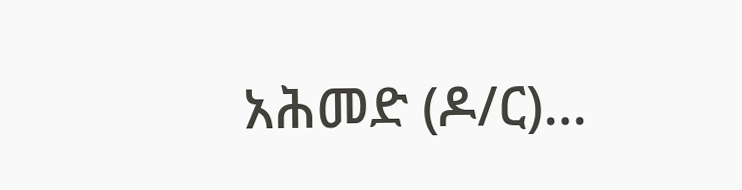አሕመድ (ዶ/ር)…